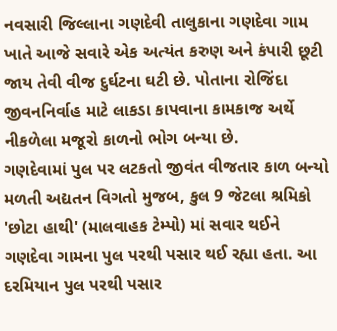નવસારી જિલ્લાના ગણદેવી તાલુકાના ગણદેવા ગામ ખાતે આજે સવારે એક અત્યંત કરુણ અને કંપારી છૂટી જાય તેવી વીજ દુર્ઘટના ઘટી છે. પોતાના રોજિંદા જીવનનિર્વાહ માટે લાકડા કાપવાના કામકાજ અર્થે નીકળેલા મજૂરો કાળનો ભોગ બન્યા છે.
ગણદેવામાં પુલ પર લટકતો જીવંત વીજતાર કાળ બન્યો
મળતી અદ્યતન વિગતો મુજબ, કુલ 9 જેટલા શ્રમિકો 'છોટા હાથી' (માલવાહક ટેમ્પો) માં સવાર થઈને ગણદેવા ગામના પુલ પરથી પસાર થઈ રહ્યા હતા. આ દરમિયાન પુલ પરથી પસાર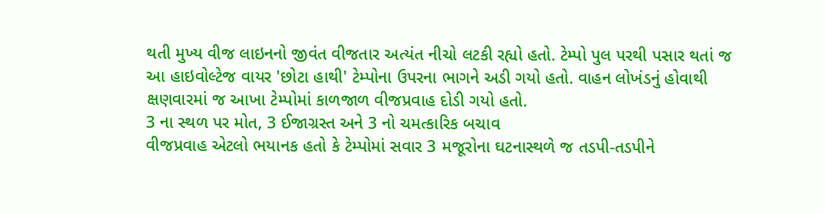થતી મુખ્ય વીજ લાઇનનો જીવંત વીજતાર અત્યંત નીચો લટકી રહ્યો હતો. ટેમ્પો પુલ પરથી પસાર થતાં જ આ હાઇવોલ્ટેજ વાયર 'છોટા હાથી' ટેમ્પોના ઉપરના ભાગને અડી ગયો હતો. વાહન લોખંડનું હોવાથી ક્ષણવારમાં જ આખા ટેમ્પોમાં કાળજાળ વીજપ્રવાહ દોડી ગયો હતો.
3 ના સ્થળ પર મોત, 3 ઈજાગ્રસ્ત અને 3 નો ચમત્કારિક બચાવ
વીજપ્રવાહ એટલો ભયાનક હતો કે ટેમ્પોમાં સવાર 3 મજૂરોના ઘટનાસ્થળે જ તડપી-તડપીને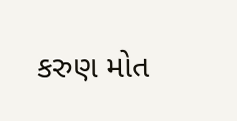કરુણ મોત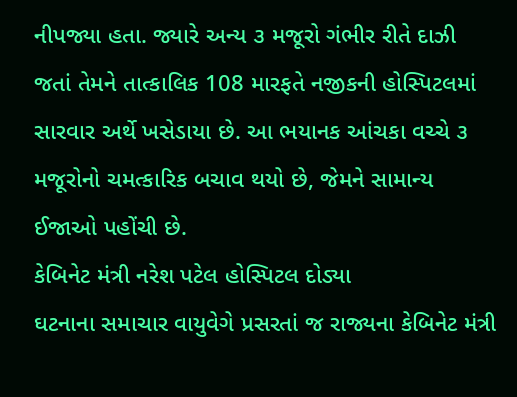નીપજ્યા હતા. જ્યારે અન્ય ૩ મજૂરો ગંભીર રીતે દાઝી જતાં તેમને તાત્કાલિક 108 મારફતે નજીકની હોસ્પિટલમાં સારવાર અર્થે ખસેડાયા છે. આ ભયાનક આંચકા વચ્ચે ૩ મજૂરોનો ચમત્કારિક બચાવ થયો છે, જેમને સામાન્ય ઈજાઓ પહોંચી છે.
કેબિનેટ મંત્રી નરેશ પટેલ હોસ્પિટલ દોડ્યા
ઘટનાના સમાચાર વાયુવેગે પ્રસરતાં જ રાજ્યના કેબિનેટ મંત્રી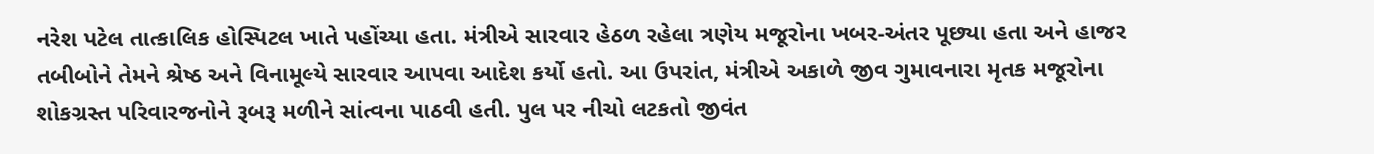નરેશ પટેલ તાત્કાલિક હોસ્પિટલ ખાતે પહોંચ્યા હતા. મંત્રીએ સારવાર હેઠળ રહેલા ત્રણેય મજૂરોના ખબર-અંતર પૂછ્યા હતા અને હાજર તબીબોને તેમને શ્રેષ્ઠ અને વિનામૂલ્યે સારવાર આપવા આદેશ કર્યો હતો. આ ઉપરાંત, મંત્રીએ અકાળે જીવ ગુમાવનારા મૃતક મજૂરોના શોકગ્રસ્ત પરિવારજનોને રૂબરૂ મળીને સાંત્વના પાઠવી હતી. પુલ પર નીચો લટકતો જીવંત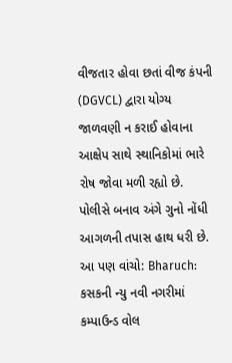વીજતાર હોવા છતાં વીજ કંપની (DGVCL) દ્વારા યોગ્ય જાળવણી ન કરાઈ હોવાના આક્ષેપ સાથે સ્થાનિકોમાં ભારે રોષ જોવા મળી રહ્યો છે. પોલીસે બનાવ અંગે ગુનો નોંધી આગળની તપાસ હાથ ધરી છે.
આ પણ વાંચો: Bharuch: કસકની ન્યુ નવી નગરીમાં કમ્પાઉન્ડ વોલ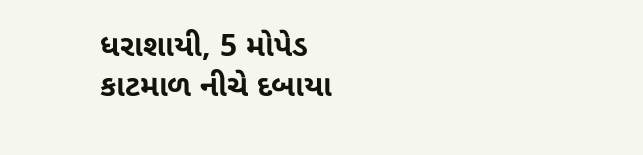ધરાશાયી, 5 મોપેડ કાટમાળ નીચે દબાયા